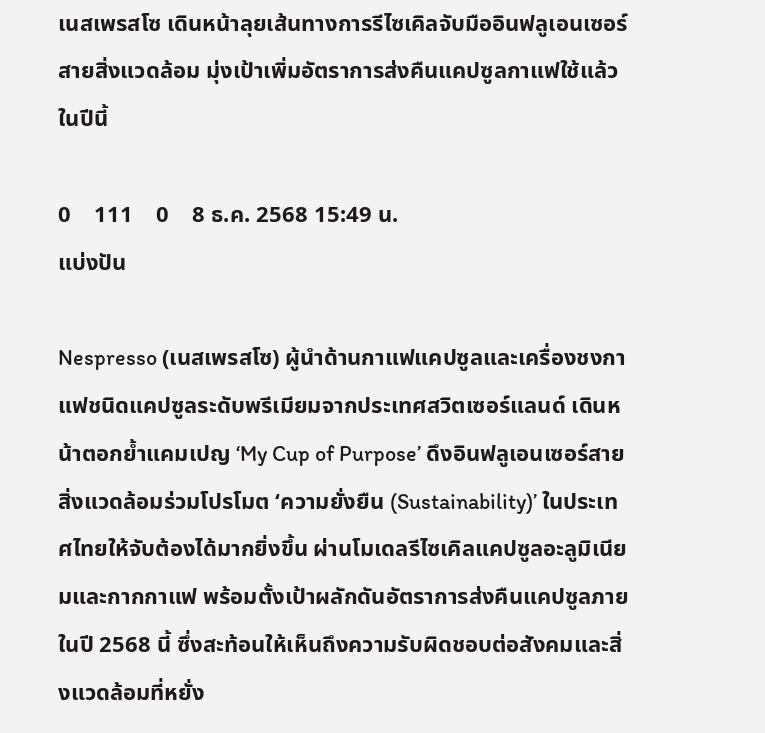เนสเพรสโซ เดินหน้าลุยเส้นทางการรีไซเคิลจับมืออินฟลูเอนเซอร์สายสิ่งแวดล้อม มุ่งเป้าเพิ่มอัตราการส่งคืนแคปซูลกาแฟใช้แล้วในปีนี้

0    111    0    8 ธ.ค. 2568 15:49 น.
แบ่งปัน

Nespresso (เนสเพรสโซ) ผู้นำด้านกาแฟแคปซูลและเครื่องชงกาแฟชนิดแคปซูลระดับพรีเมียมจากประเทศสวิตเซอร์แลนด์ เดินหน้าตอกย้ำแคมเปญ ‘My Cup of Purpose’ ดึงอินฟลูเอนเซอร์สายสิ่งแวดล้อมร่วมโปรโมต ‘ความยั่งยืน (Sustainability)’ ในประเทศไทยให้จับต้องได้มากยิ่งขึ้น ผ่านโมเดลรีไซเคิลแคปซูลอะลูมิเนียมและกากกาแฟ พร้อมตั้งเป้าผลักดันอัตราการส่งคืนแคปซูลภายในปี 2568 นี้ ซึ่งสะท้อนให้เห็นถึงความรับผิดชอบต่อสังคมและสิ่งแวดล้อมที่หยั่ง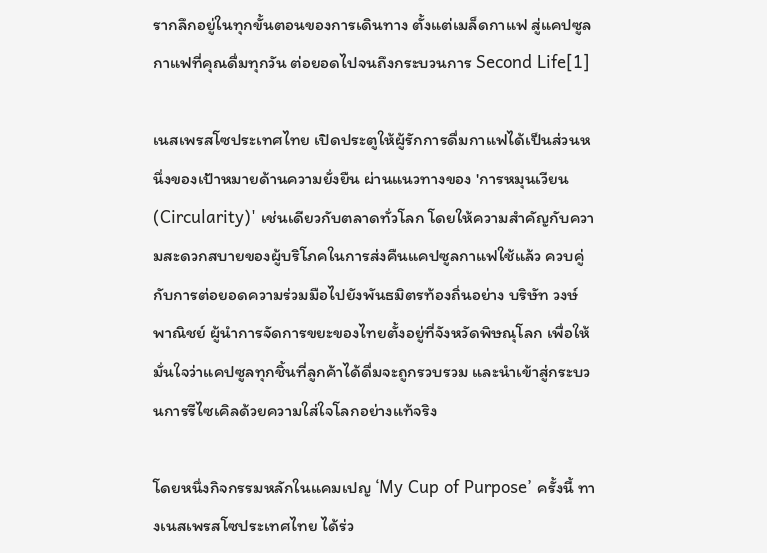รากลึกอยู่ในทุกขั้นตอนของการเดินทาง ตั้งแต่เมล็ดกาแฟ สู่แคปซูลกาแฟที่คุณดื่มทุกวัน ต่อยอดไปจนถึงกระบวนการ Second Life[1]

เนสเพรสโซประเทศไทย เปิดประตูให้ผู้รักการดื่มกาแฟได้เป็นส่วนหนึ่งของเป้าหมายด้านความยั่งยืน ผ่านแนวทางของ 'การหมุนเวียน (Circularity)' เช่นเดียวกับตลาดทั่วโลก โดยให้ความสำคัญกับความสะดวกสบายของผู้บริโภคในการส่งคืนแคปซูลกาแฟใช้แล้ว ควบคู่กับการต่อยอดความร่วมมือไปยังพันธมิตรท้องถิ่นอย่าง บริษัท วงษ์พาณิชย์ ผู้นำการจัดการขยะของไทยตั้งอยู่ที่จังหวัดพิษณุโลก เพื่อให้มั่นใจว่าแคปซูลทุกชิ้นที่ลูกค้าได้ดื่มจะถูกรวบรวม และนำเข้าสู่กระบวนการรีไซเคิลด้วยความใส่ใจโลกอย่างแท้จริง

โดยหนึ่งกิจกรรมหลักในแคมเปญ ‘My Cup of Purpose’ ครั้งนี้ ทางเนสเพรสโซประเทศไทย ได้ร่ว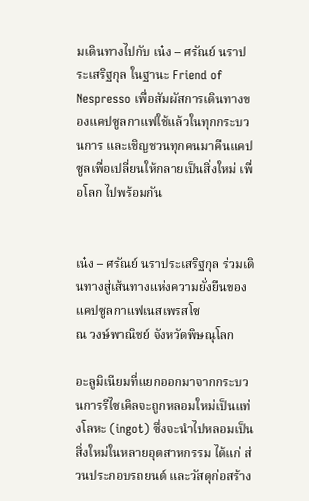มเดินทางไปกับ เน๋ง – ศรัณย์ นราประเสริฐกุล ในฐานะ Friend of Nespresso เพื่อสัมผัสการเดินทางของแคปซูลกาแฟใช้แล้วในทุกกระบวนการ และเชิญชวนทุกคนมาคืนแคปซูลเพื่อเปลี่ยนให้กลายเป็นสิ่งใหม่ เพื่อโลก ไปพร้อมกัน


เน๋ง – ศรัณย์ นราประเสริฐกุล ร่วมเดินทางสู่เส้นทางแห่งความยั่งยืนของแคปซูลกาแฟเนสเพรสโซ
ณ วงษ์พาณิชย์ จังหวัดพิษณุโลก

อะลูมิเนียมที่แยกออกมาจากกระบวนการรีไซเคิลจะถูกหลอมใหม่เป็นแท่งโลหะ (ingot) ซึ่งจะนำไปหลอมเป็นสิ่งใหม่ในหลายอุตสาหกรรม ได้แก่ ส่วนประกอบรถยนต์ และวัสดุก่อสร้าง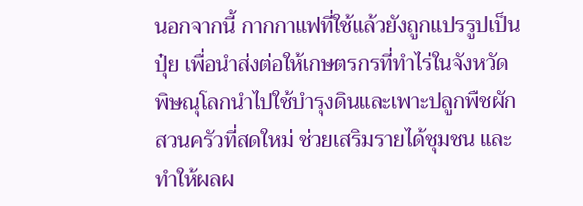นอกจากนี้ กากกาแฟที่ใช้แล้วยังถูกแปรรูปเป็นปุ๋ย เพื่อนำส่งต่อให้เกษตรกรที่ทำไร่ในจังหวัดพิษณุโลกนำไปใช้บำรุงดินและเพาะปลูกพืชผักสวนครัวที่สดใหม่ ช่วยเสริมรายได้ชุมชน และทำให้ผลผ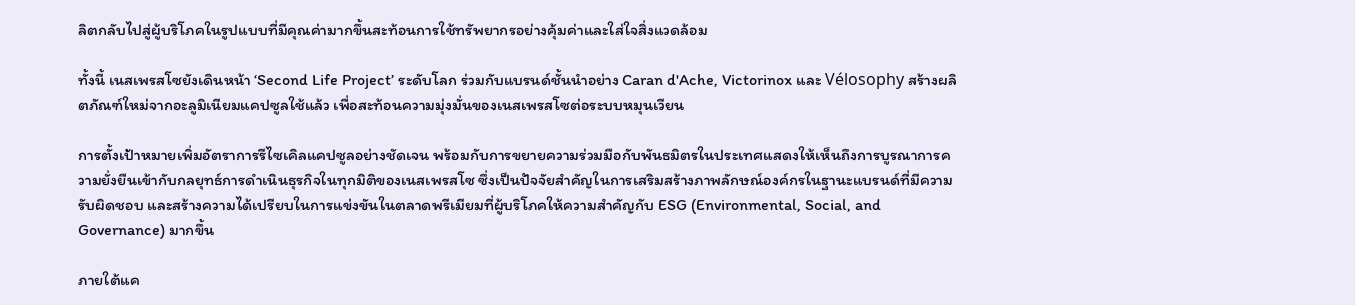ลิตกลับไปสู่ผู้บริโภคในรูปแบบที่มีคุณค่ามากขึ้นสะท้อนการใช้ทรัพยากรอย่างคุ้มค่าและใส่ใจสิ่งแวดล้อม

ทั้งนี้ เนสเพรสโซยังเดินหน้า ‘Second Life Project’ ระดับโลก ร่วมกับแบรนด์ชั้นนำอย่าง Caran d'Ache, Victorinox และ Vélosophy สร้างผลิตภัณฑ์ใหม่จากอะลูมิเนียมแคปซูลใช้แล้ว เพื่อสะท้อนความมุ่งมั่นของเนสเพรสโซต่อระบบหมุนเวียน

การตั้งเป้าหมายเพิ่มอัตราการรีไซเคิลแคปซูลอย่างชัดเจน พร้อมกับการขยายความร่วมมือกับพันธมิตรในประเทศแสดงให้เห็นถึงการบูรณาการความยั่งยืนเข้ากับกลยุทธ์การดำเนินธุรกิจในทุกมิติของเนสเพรสโซ ซึ่งเป็นปัจจัยสำคัญในการเสริมสร้างภาพลักษณ์องค์กรในฐานะแบรนด์ที่มีความรับผิดชอบ และสร้างความได้เปรียบในการแข่งขันในตลาดพรีเมียมที่ผู้บริโภคให้ความสำคัญกับ ESG (Environmental, Social, and Governance) มากขึ้น

ภายใต้แค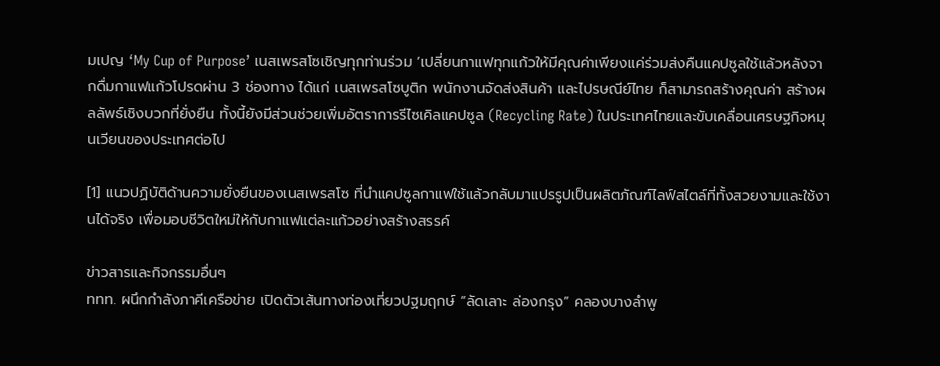มเปญ ‘My Cup of Purpose’ เนสเพรสโซเชิญทุกท่านร่วม ‘เปลี่ยนกาแฟทุกแก้วให้มีคุณค่าเพียงแค่ร่วมส่งคืนแคปซูลใช้แล้วหลังจากดื่มกาแฟแก้วโปรดผ่าน 3 ช่องทาง ได้แก่ เนสเพรสโซบูติก พนักงานจัดส่งสินค้า และไปรษณีย์ไทย ก็สามารถสร้างคุณค่า สร้างผลลัพธ์เชิงบวกที่ยั่งยืน ทั้งนี้ยังมีส่วนช่วยเพิ่มอัตราการรีไซเคิลแคปซูล (Recycling Rate) ในประเทศไทยและขับเคลื่อนเศรษฐกิจหมุนเวียนของประเทศต่อไป

[1] แนวปฏิบัติด้านความยั่งยืนของเนสเพรสโซ ที่นำแคปซูลกาแฟใช้แล้วกลับมาแปรรูปเป็นผลิตภัณฑ์ไลฟ์สไตล์ที่ทั้งสวยงามและใช้งานได้จริง เพื่อมอบชีวิตใหม่ให้กับกาแฟแต่ละแก้วอย่างสร้างสรรค์

ข่าวสารและกิจกรรมอื่นๆ
ททท. ผนึกกำลังภาคีเครือข่าย เปิดตัวเส้นทางท่องเที่ยวปฐมฤกษ์ “ลัดเลาะ ล่องกรุง” คลองบางลำพู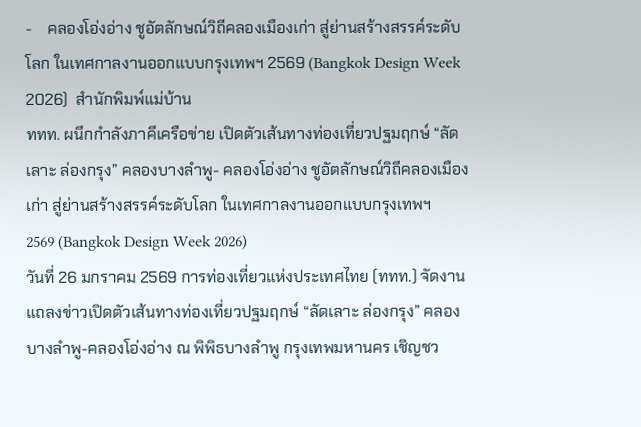-    คลองโอ่งอ่าง ชูอัตลักษณ์วิถีคลองเมืองเก่า สู่ย่านสร้างสรรค์ระดับโลก ในเทศกาลงานออกแบบกรุงเทพฯ 2569 (Bangkok Design Week 2026)  สำนักพิมพ์แม่บ้าน
ททท. ผนึกกำลังภาคีเครือข่าย เปิดตัวเส้นทางท่องเที่ยวปฐมฤกษ์ “ลัดเลาะ ล่องกรุง” คลองบางลำพู- คลองโอ่งอ่าง ชูอัตลักษณ์วิถีคลองเมืองเก่า สู่ย่านสร้างสรรค์ระดับโลก ในเทศกาลงานออกแบบกรุงเทพฯ 2569 (Bangkok Design Week 2026)
วันที่ 26 มกราคม 2569 การท่องเที่ยวแห่งประเทศไทย (ททท.) จัดงานแถลงข่าวเปิดตัวเส้นทางท่องเที่ยวปฐมฤกษ์ “ลัดเลาะ ล่องกรุง” คลองบางลำพู-คลองโอ่งอ่าง ณ พิพิธบางลำพู กรุงเทพมหานคร เชิญชว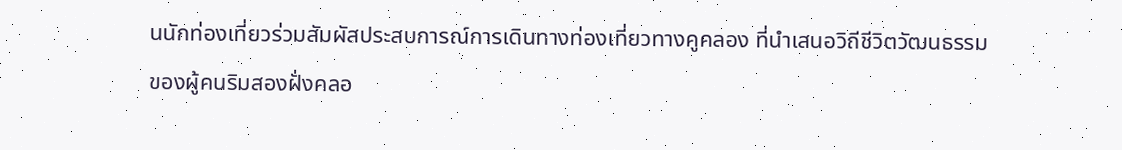นนักท่องเที่ยวร่วมสัมผัสประสบการณ์การเดินทางท่องเที่ยวทางคูคลอง ที่นำเสนอวิถีชีวิตวัฒนธรรมของผู้คนริมสองฝั่งคลอ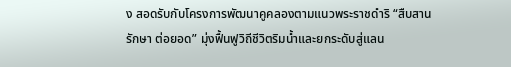ง สอดรับกับโครงการพัฒนาคูคลองตามแนวพระราชดำริ “สืบสาน รักษา ต่อยอด” มุ่งฟื้นฟูวิถีชีวิตริมน้ำและยกระดับสู่แลน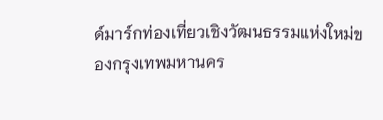ด์มาร์กท่องเที่ยวเชิงวัฒนธรรมแห่งใหม่ของกรุงเทพมหานคร